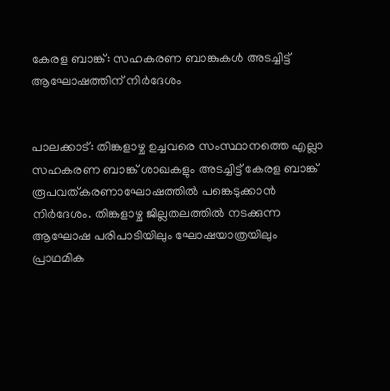കേരള ബാങ്ക്: സഹകരണ ബാങ്കുകള്‍ അടച്ചിട്ട് ആഘോഷത്തിന് നിര്‍ദേശം


പാലക്കാട്: തിങ്കളാഴ്ച ഉച്ചവരെ സംസ്ഥാനത്തെ എല്ലാ സഹകരണ ബാങ്ക് ശാഖകളും അടച്ചിട്ട് കേരള ബാങ്ക് രൂപവത്കരണാഘോഷത്തില്‍ പങ്കെടുക്കാന്‍ നിര്‍ദേശം. തിങ്കളാഴ്ച ജില്ലതലത്തില്‍ നടക്കുന്ന ആഘോഷ പരിപാടിയിലും ഘോഷയാത്രയിലും പ്രാഥമിക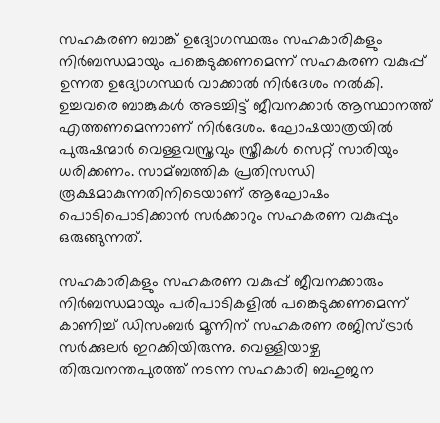സഹകരണ ബാങ്ക് ഉദ്യോഗസ്ഥരും സഹകാരികളും നിര്‍ബന്ധമായും പങ്കെടുക്കണമെന്ന് സഹകരണ വകുപ്പ് ഉന്നത ഉദ്യോഗസ്ഥര്‍ വാക്കാല്‍ നിര്‍ദേശം നല്‍കി. ഉച്ചവരെ ബാങ്കുകള്‍ അടച്ചിട്ട് ജീവനക്കാര്‍ ആസ്ഥാനത്ത് എത്തണമെന്നാണ് നിര്‍ദേശം. ഘോഷയാത്രയില്‍ പുരുഷന്മാര്‍ വെള്ളവസ്ത്രവും സ്ത്രീകള്‍ സെറ്റ് സാരിയും ധരിക്കണം. സാമ്ബത്തിക പ്രതിസന്ധി രൂക്ഷമാകുന്നതിനിടെയാണ് ആഘോഷം പൊടിപൊടിക്കാന്‍ സര്‍ക്കാറും സഹകരണ വകുപ്പും ഒരുങ്ങുന്നത്.

സഹകാരികളും സഹകരണ വകുപ്പ് ജീവനക്കാരും നിര്‍ബന്ധമായും പരിപാടികളില്‍ പങ്കെടുക്കണമെന്ന് കാണിച്ച്‌ ഡിസംബര്‍ മൂന്നിന് സഹകരണ രജിസ്ട്രാര്‍ സര്‍ക്കുലര്‍ ഇറക്കിയിരുന്നു. വെള്ളിയാഴ്ച തിരുവനന്തപുരത്ത് നടന്ന സഹകാരി ബഹുജന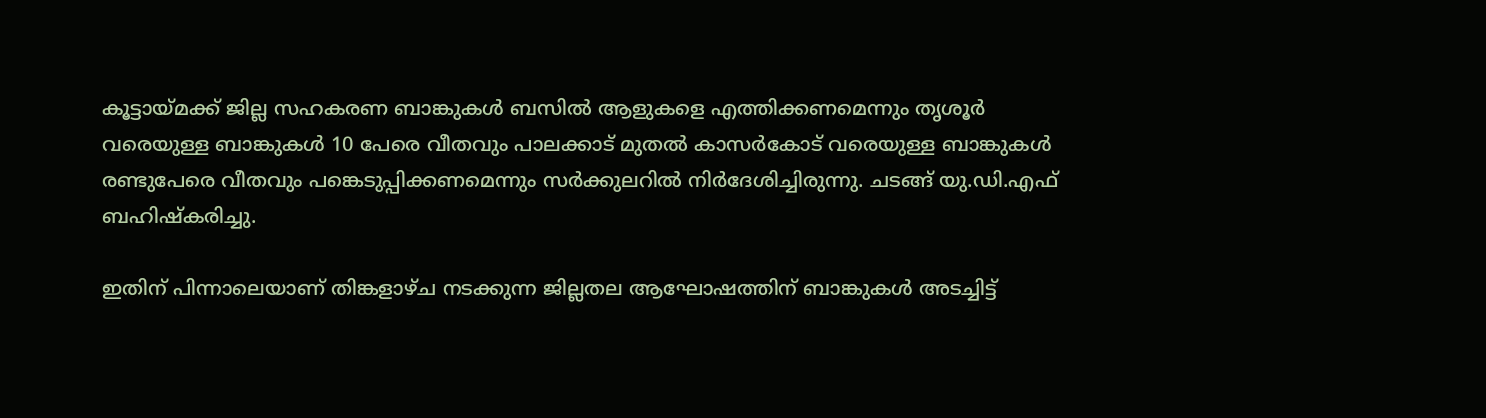കൂട്ടായ്മക്ക് ജില്ല സഹകരണ ബാങ്കുകള്‍ ബസില്‍ ആളുകളെ എത്തിക്കണമെന്നും തൃശൂര്‍ വരെയുള്ള ബാങ്കുകള്‍ 10 പേരെ വീതവും പാലക്കാട് മുതല്‍ കാസര്‍കോട് വരെയുള്ള ബാങ്കുകള്‍ രണ്ടുപേരെ വീതവും പങ്കെടുപ്പിക്കണമെന്നും സര്‍ക്കുലറില്‍ നിര്‍ദേശിച്ചിരുന്നു. ചടങ്ങ് യു.ഡി.എഫ് ബഹിഷ്‌കരിച്ചു.

ഇതിന് പിന്നാലെയാണ് തിങ്കളാഴ്ച നടക്കുന്ന ജില്ലതല ആഘോഷത്തിന് ബാങ്കുകള്‍ അടച്ചിട്ട്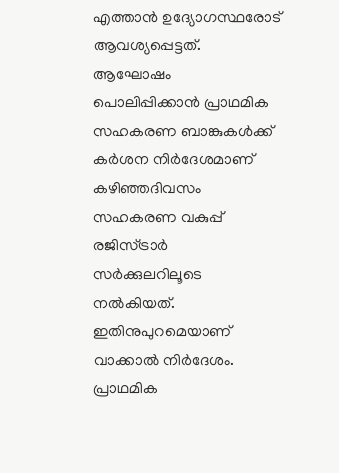എത്താന്‍ ഉദ്യോഗസ്ഥരോട് ആവശ്യപ്പെട്ടത്. ആഘോഷം പൊലിപ്പിക്കാന്‍ പ്രാഥമിക സഹകരണ ബാങ്കുകള്‍ക്ക് കര്‍ശന നിര്‍ദേശമാണ് കഴിഞ്ഞദിവസം സഹകരണ വകുപ്പ് രജിസ്ട്രാര്‍ സര്‍ക്കുലറിലൂടെ നല്‍കിയത്. ഇതിനുപുറമെയാണ് വാക്കാല്‍ നിര്‍ദേശം. പ്രാഥമിക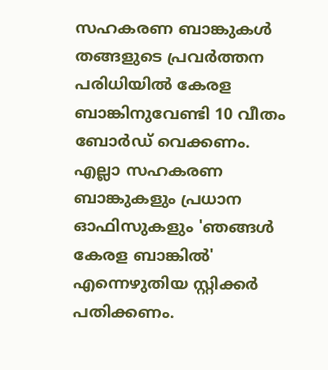സഹകരണ ബാങ്കുകള്‍ തങ്ങളുടെ പ്രവര്‍ത്തന പരിധിയില്‍ കേരള ബാങ്കിനുവേണ്ടി 10 വീതം ബോര്‍ഡ് വെക്കണം. എല്ലാ സഹകരണ ബാങ്കുകളും പ്രധാന ഓഫിസുകളും 'ഞങ്ങള്‍ കേരള ബാങ്കില്‍' എന്നെഴുതിയ സ്റ്റിക്കര്‍ പതിക്കണം.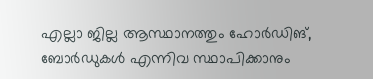എല്ലാ ജില്ല ആസ്ഥാനത്തും ഹോര്‍ഡിങ്, ബോര്‍ഡുകള്‍ എന്നിവ സ്ഥാപിക്കാനും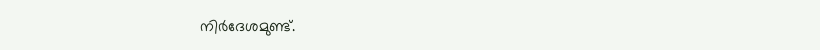നിര്‍ദേശമുണ്ട്.